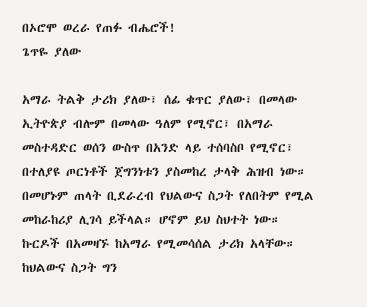በኦሮሞ ወረራ የጠፉ ብሔሮች!
ጌጥዬ ያለው

አማራ ትልቅ ታሪክ ያለው፣ ሰፊ ቁጥር ያለው፣ በመላው ኢትዮጵያ ብሎም በመላው ዓለም የሚኖር፣ በአማራ መስተዳድር ወሰን ውስጥ በአንድ ላይ ተሰባስቦ የሚኖር፣ በተለያዩ ጦርነቶች ጀግንነቱን ያስመከረ ታላቅ ሕዝብ ነው። በመሆኑም ጠላት ቢደራረብ የህልውና ስጋት የለበትም የሚል መከራከሪያ ሊገሳ ይችላል። ሆኖም ይህ ስህተት ነው። ኩርዶች በአመዛኙ ከአማራ የሚመሳሰል ታሪክ አላቸው። ከህልውና ስጋት ግን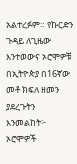አልተረፉም። የኩርድን ጉዳይ ለጊዜው እንተወውና ኦሮሞዎቹ በኢትዮጵያ በ16ኛው መቶ ክፍለ ዘመን ያደረጉትን እንመልከት፦
ኦሮሞዎች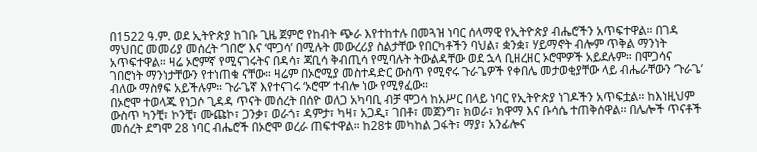በ1522 ዓ.ም. ወደ ኢትዮጵያ ከገቡ ጊዜ ጀምሮ የከብት ጭራ እየተከተሉ በመጓዝ ነባር ሰላማዊ የኢትዮጵያ ብሔሮችን አጥፍተዋል። በገዳ ማህበር መመሪያ መሰረት ‘ገበሮ’ እና ‘ሞጋሳ’ በሚሉት መውረሪያ ስልታቸው የበርካቶችን ባህል፣ ቋንቋ፣ ሃይማኖት ብሎም ጥቅል ማንነት አጥፍተዋል። ዛሬ ኦሮምኛ የሚናገሩትና በዳሳ፣ ጃቢሳ ቅብጢሳ የሚባሉት ትውልዳቸው ወደ ኋላ ቢዘረዘር ኦሮሞዎች አይደሉም። በሞጋሳና ገበሮነት ማንነታቸውን የተነጠቁ ናቸው። ዛሬም በኦሮሚያ መስተዳድር ውስጥ የሚኖሩ ጉራጌዎች የቀበሌ መታወቂያቸው ላይ ብሔራቸውን ‘ጉራጌ’ ብለው ማስፃፍ አይችሉም። ጉራጌኛ እየተናገሩ ‘ኦሮሞ’ ተብሎ ነው የሚፃፈው።
በኦሮሞ ተወላጁ የነጋሶ ጊዳዳ ጥናት መሰረት በሰዮ ወለጋ አካባቢ ብቻ ሞጋሳ ከአሥር በላይ ነባር የኢትዮጵያ ነገዶችን አጥፍቷል፡፡ ከእነዚህም ውስጥ ካንቺ፣ ኮንቺ፣ ሙጩኮ፣ ጋንቃ፣ ወራጎ፣ ዳምታ፣ ካዛ፣ አጋዲ፣ ገበቶ፣ መጀንግ፣ ክወራ፣ ክዋማ እና ቡሳሴ ተጠቅሰዋል፡፡ በሌሎች ጥናቶች መሰረት ደግሞ 28 ነባር ብሔሮች በኦሮሞ ወረራ ጠፍተዋል። ከ28ቱ መካከል ጋፋት፣ ማያ፣ አንፊሎና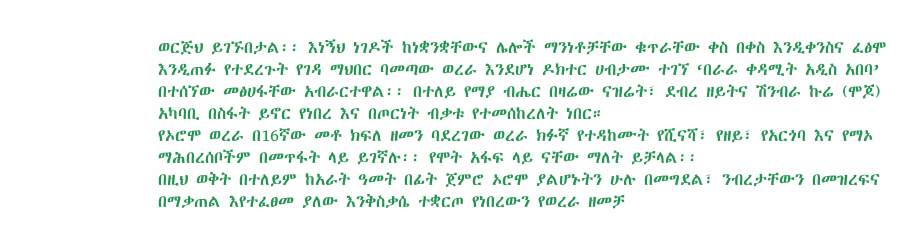ወርጅህ ይገኙበታል፡፡ እነኝህ ነገዶች ከነቋንቋቸውና ሌሎች ማንነቶቻቸው ቁጥራቸው ቀስ በቀስ እንዲቀንስና ፈፅሞ እንዲጠፉ የተደረጉት የገዳ ማህበር ባመጣው ወረራ እንደሆነ ዶክተር ሀብታሙ ተገኘ ‘በራራ ቀዳሚት አዲስ አበባ’ በተሰኘው መፅሀፋቸው አብራርተዋል፡፡ በተለይ የማያ ብሔር በዛሬው ናዝሬት፣ ደብረ ዘይትና ሽንብራ ኩሬ (ሞጆ) አካባቢ በስፋት ይኖር የነበረ እና በጦርነት ብቃቱ የተመሰከረለት ነበር።
የኦሮሞ ወረራ በ16ኛው መቶ ክፍለ ዘመን ባደረገው ወረራ ክፉኛ የተዳከሙት የሺናሻ፣ የዘይ፣ የአርጎባ እና የማኦ ማሕበረሰቦችም በመጥፋት ላይ ይገኛሉ፡፡ የሞት አፋፍ ላይ ናቸው ማለት ይቻላል፡፡
በዚህ ወቅት በተለይም ከአራት ዓመት በፊት ጀምሮ ኦሮሞ ያልሆኑትን ሁሉ በመግደል፣ ንብረታቸውን በመዝረፍና በማቃጠል እየተፈፀመ ያለው እንቅስቃሴ ተቋርጦ የነበረውን የወረራ ዘመቻ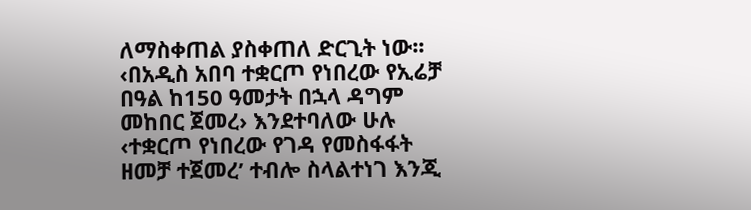ለማስቀጠል ያስቀጠለ ድርጊት ነው፡፡ ‹በአዲስ አበባ ተቋርጦ የነበረው የኢሬቻ በዓል ከ150 ዓመታት በኋላ ዳግም መከበር ጀመረ› እንደተባለው ሁሉ ‹ተቋርጦ የነበረው የገዳ የመስፋፋት ዘመቻ ተጀመረ’ ተብሎ ስላልተነገ እንጂ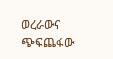ወረራውና ጭፍጨፋው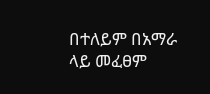በተለይም በአማራ ላይ መፈፀም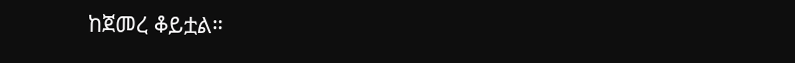ከጀመረ ቆይቷል።